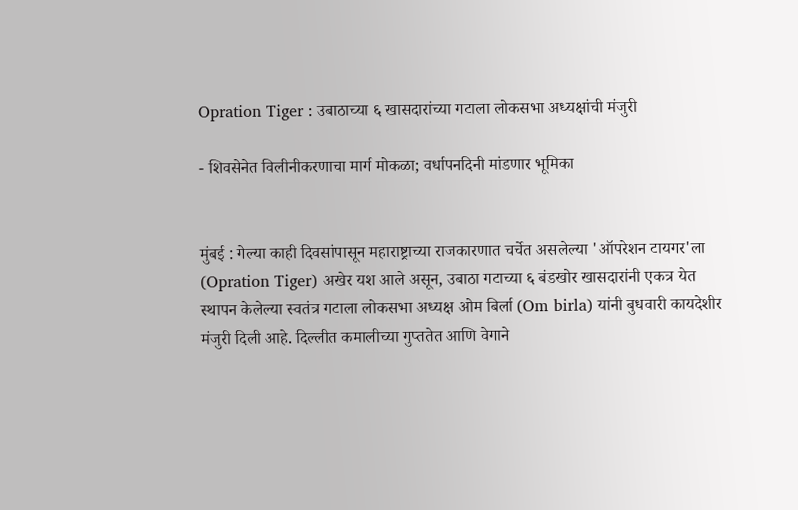Opration Tiger : उबाठाच्या ६ खासदारांच्या गटाला लोकसभा अध्यक्षांची मंजुरी

- शिवसेनेत विलीनीकरणाचा मार्ग मोकळा; वर्धापनदिनी मांडणार भूमिका


मुंबई : गेल्या काही दिवसांपासून महाराष्ट्राच्या राजकारणात चर्चेत असलेल्या 'ऑपरेशन टायगर'ला (Opration Tiger) अखेर यश आले असून, उबाठा गटाच्या ६ बंडखोर खासदारांनी एकत्र येत स्थापन केलेल्या स्वतंत्र गटाला लोकसभा अध्यक्ष ओम बिर्ला (Om birla) यांनी बुधवारी कायदेशीर मंजुरी दिली आहे. दिल्लीत कमालीच्या गुप्ततेत आणि वेगाने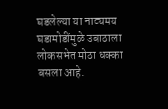घडलेल्या या नाट्यमय घडामोडींमुळे उबाठाला लोकसभेत मोठा धक्का बसला आहे.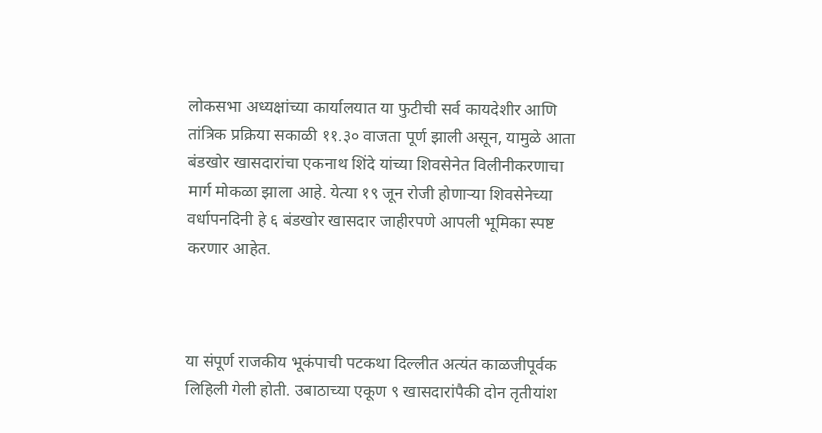लोकसभा अध्यक्षांच्या कार्यालयात या फुटीची सर्व कायदेशीर आणि तांत्रिक प्रक्रिया सकाळी ११.३० वाजता पूर्ण झाली असून, यामुळे आता बंडखोर खासदारांचा एकनाथ शिंदे यांच्या शिवसेनेत विलीनीकरणाचा मार्ग मोकळा झाला आहे. येत्या १९ जून रोजी होणाऱ्या शिवसेनेच्या वर्धापनदिनी हे ६ बंडखोर खासदार जाहीरपणे आपली भूमिका स्पष्ट करणार आहेत.



या संपूर्ण राजकीय भूकंपाची पटकथा दिल्लीत अत्यंत काळजीपूर्वक लिहिली गेली होती. उबाठाच्या एकूण ९ खासदारांपैकी दोन तृतीयांश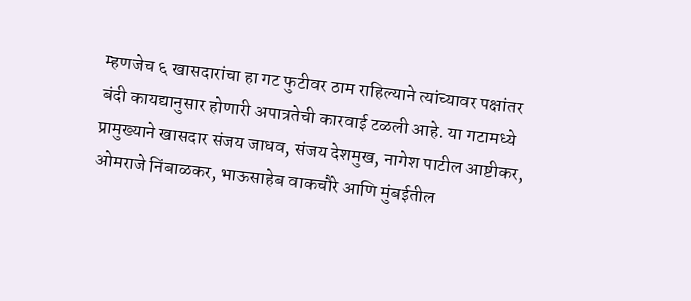म्हणजेच ६ खासदारांचा हा गट फुटीवर ठाम राहिल्याने त्यांच्यावर पक्षांतर बंदी कायद्यानुसार होणारी अपात्रतेची कारवाई टळली आहे. या गटामध्ये प्रामुख्याने खासदार संजय जाधव, संजय देशमुख, नागेश पाटील आष्टीकर, ओमराजे निंबाळकर, भाऊसाहेब वाकचौरे आणि मुंबईतील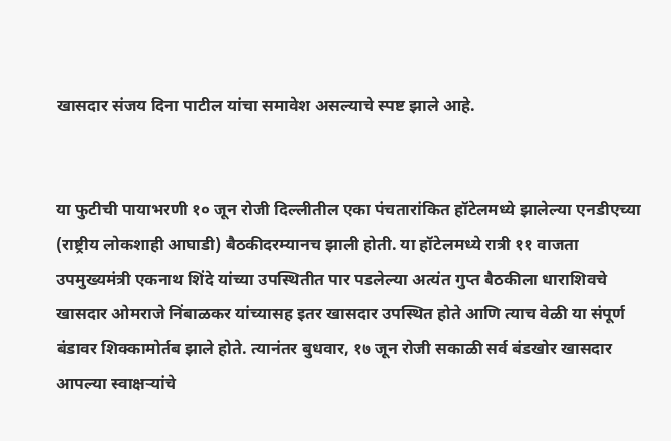खासदार संजय दिना पाटील यांचा समावेश असल्याचे स्पष्ट झाले आहे.


या फुटीची पायाभरणी १० जून रोजी दिल्लीतील एका पंचतारांकित हॉटेलमध्ये झालेल्या एनडीएच्या (राष्ट्रीय लोकशाही आघाडी) बैठकीदरम्यानच झाली होती. या हॉटेलमध्ये रात्री ११ वाजता उपमुख्यमंत्री एकनाथ शिंदे यांच्या उपस्थितीत पार पडलेल्या अत्यंत गुप्त बैठकीला धाराशिवचे खासदार ओमराजे निंबाळकर यांच्यासह इतर खासदार उपस्थित होते आणि त्याच वेळी या संपूर्ण बंडावर शिक्कामोर्तब झाले होते. त्यानंतर बुधवार, १७ जून रोजी सकाळी सर्व बंडखोर खासदार आपल्या स्वाक्षऱ्यांचे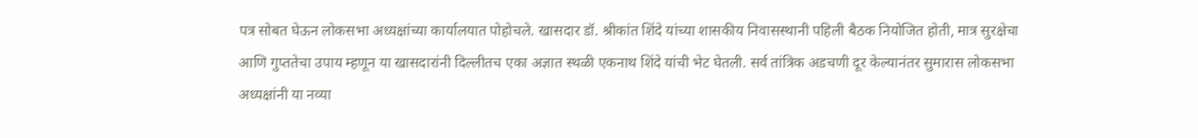पत्र सोबत घेऊन लोकसभा अध्यक्षांच्या कार्यालयात पोहोचले. खासदार डॉ. श्रीकांत शिंदे यांच्या शासकीय निवासस्थानी पहिली बैठक नियोजित होती, मात्र सुरक्षेचा आणि गुप्ततेचा उपाय म्हणून या खासदारांनी दिल्लीतच एका अज्ञात स्थळी एकनाथ शिंदे यांची भेट घेतली. सर्व तांत्रिक अडचणी दूर केल्यानंतर सुमारास लोकसभा अध्यक्षांनी या नव्या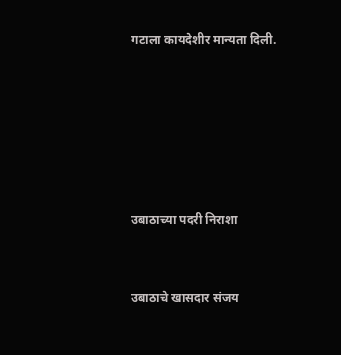गटाला कायदेशीर मान्यता दिली.






उबाठाच्या पदरी निराशा


उबाठाचे खासदार संजय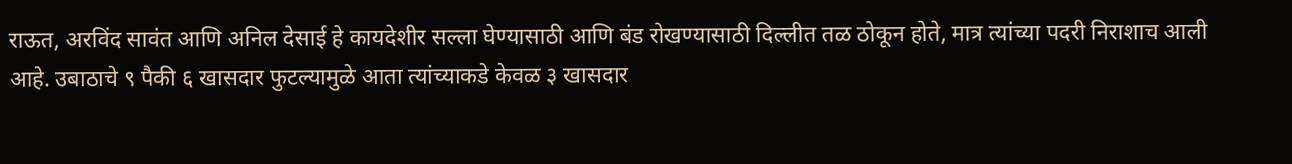राऊत, अरविंद सावंत आणि अनिल देसाई हे कायदेशीर सल्ला घेण्यासाठी आणि बंड रोखण्यासाठी दिल्लीत तळ ठोकून होते, मात्र त्यांच्या पदरी निराशाच आली आहे. उबाठाचे ९ पैकी ६ खासदार फुटल्यामुळे आता त्यांच्याकडे केवळ ३ खासदार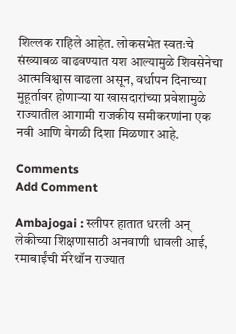शिल्लक राहिले आहेत. लोकसभेत स्वतःचे संख्याबळ वाढवण्यात यश आल्यामुळे शिवसेनेचा आत्मविश्वास वाढला असून, वर्धापन दिनाच्या मुहूर्तावर होणाऱ्या या खासदारांच्या प्रवेशामुळे राज्यातील आगामी राजकीय समीकरणांना एक नवी आणि वेगळी दिशा मिळणार आहे.

Comments
Add Comment

Ambajogai : स्लीपर हातात धरली अन् लेकीच्या शिक्षणासाठी अनवाणी धावली आई, रमाबाईंची मॅरेथॉन राज्यात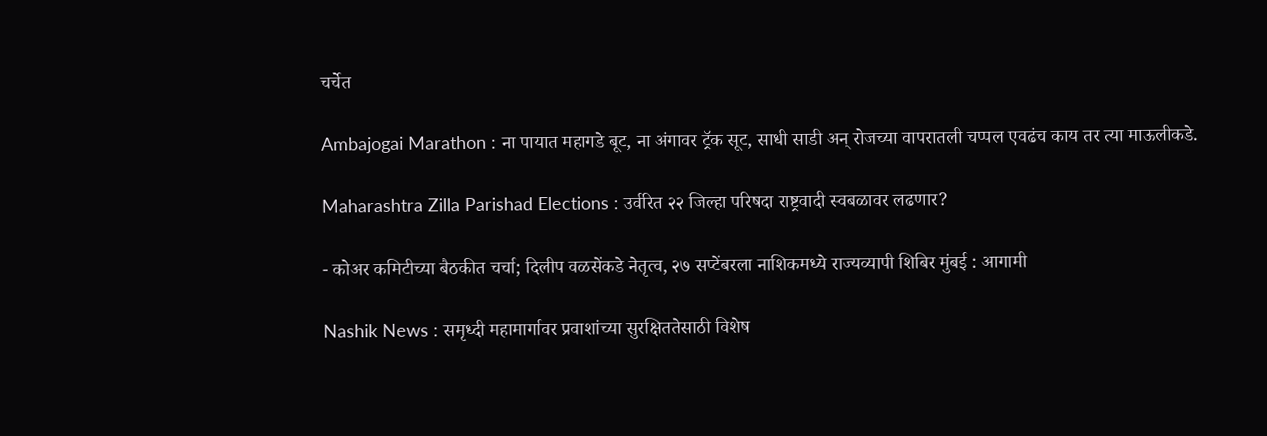चर्चेत

Ambajogai Marathon : ना पायात महागडे बूट, ना अंगावर ट्रॅक सूट, साधी साडी अन् रोजच्या वापरातली चप्पल एवढंच काय तर त्या माऊलीकडे.

Maharashtra Zilla Parishad Elections : उर्वरित २२ जिल्हा परिषदा राष्ट्रवादी स्वबळावर लढणार?

- कोअर कमिटीच्या बैठकीत चर्चा; दिलीप वळसेंकडे नेतृत्व, २७ सप्टेंबरला नाशिकमध्ये राज्यव्यापी शिबिर मुंबई : आगामी

Nashik News : समृध्दी महामार्गावर प्रवाशांच्या सुरक्षिततेसाठी विशेष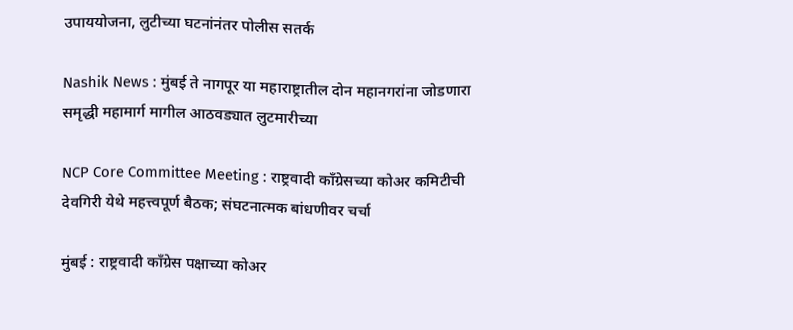उपाययोजना, लुटीच्या घटनांनंतर पोलीस सतर्क

Nashik News : मुंबई ते नागपूर या महाराष्ट्रातील दोन महानगरांना जोडणारा समृद्धी महामार्ग मागील आठवड्यात लुटमारीच्या

NCP Core Committee Meeting : राष्ट्रवादी काँग्रेसच्या कोअर कमिटीची देवगिरी येथे महत्त्वपूर्ण बैठक; संघटनात्मक बांधणीवर चर्चा

मुंबई : राष्ट्रवादी काँग्रेस पक्षाच्या कोअर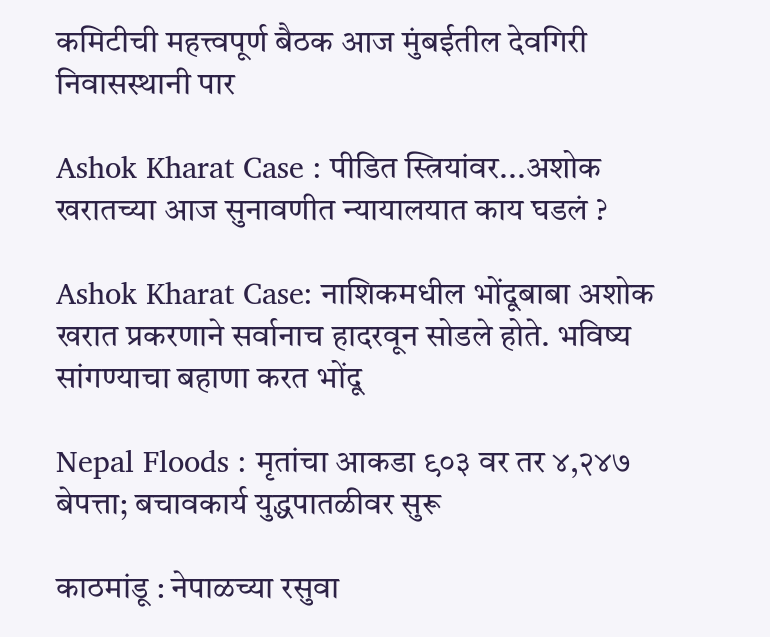कमिटीची महत्त्वपूर्ण बैठक आज मुंबईतील देवगिरी निवासस्थानी पार

Ashok Kharat Case : पीडित स्त्रियांवर...अशोक खरातच्या आज सुनावणीत न्यायालयात काय घडलं ?

Ashok Kharat Case: नाशिकमधील भोंदूबाबा अशोक खरात प्रकरणाने सर्वानाच हादरवून सोडले होते. भविष्य सांगण्याचा बहाणा करत भोंदू

Nepal Floods : मृतांचा आकडा ९०३ वर तर ४,२४७ बेपत्ता; बचावकार्य युद्धपातळीवर सुरू

काठमांडू : नेपाळच्या रसुवा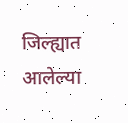जिल्ह्यात आलेल्या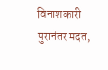विनाशकारी पुरानंतर मदत,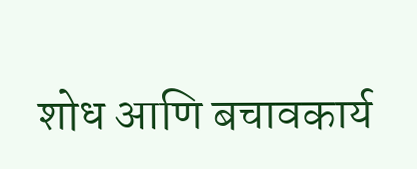शोध आणि बचावकार्य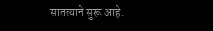सातत्याने सुरू आहे.